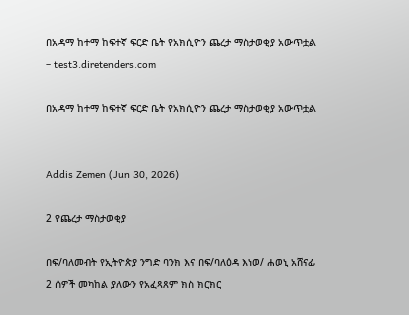በአዳማ ከተማ ከፍተኛ ፍርድ ቤት የአክሲዮን ጨረታ ማስታወቂያ አውጥቷል – test3.diretenders.com

በአዳማ ከተማ ከፍተኛ ፍርድ ቤት የአክሲዮን ጨረታ ማስታወቂያ አውጥቷል


Addis Zemen (Jun 30, 2026)

2 የጨረታ ማስታወቂያ

በፍ/ባለመብት የኢትዮጵያ ንግድ ባንክ እና በፍ/ባለዕዳ እነወ/ ሐወኒ አሸናፊ 2 ሰዎች መካከል ያለውን የአፈጻጸም ክስ ክርክር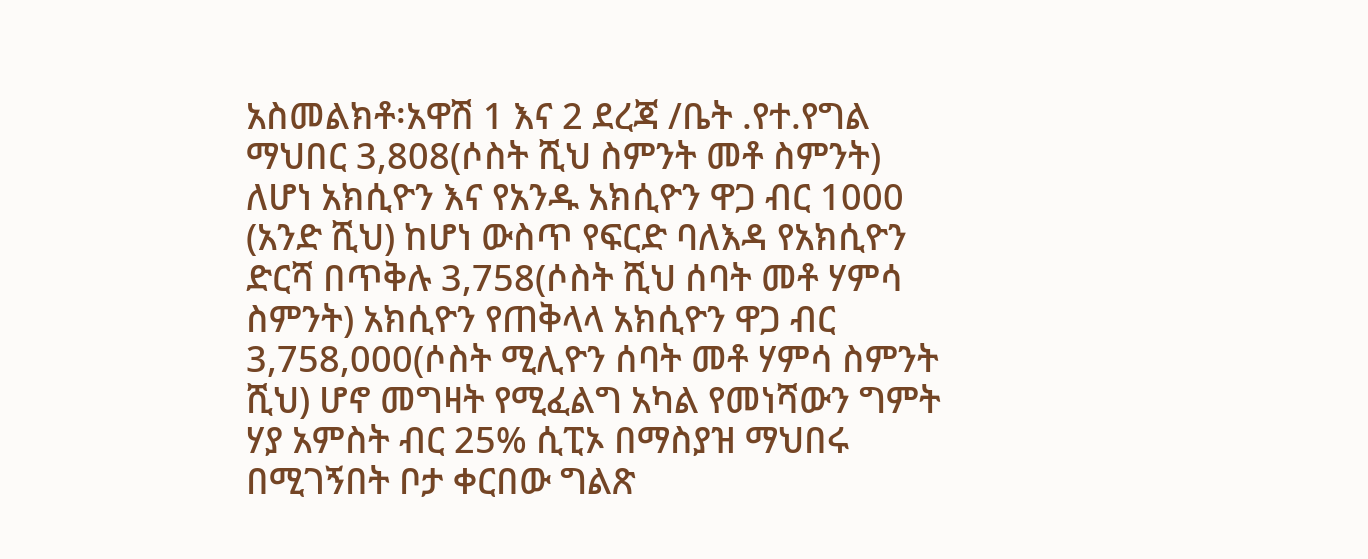አስመልክቶ፡አዋሽ 1 እና 2 ደረጃ /ቤት .የተ.የግል ማህበር 3,808(ሶስት ሺህ ስምንት መቶ ስምንት) ለሆነ አክሲዮን እና የአንዱ አክሲዮን ዋጋ ብር 1000 (አንድ ሺህ) ከሆነ ውስጥ የፍርድ ባለእዳ የአክሲዮን ድርሻ በጥቅሉ 3,758(ሶስት ሺህ ሰባት መቶ ሃምሳ ስምንት) አክሲዮን የጠቅላላ አክሲዮን ዋጋ ብር 3,758,000(ሶስት ሚሊዮን ሰባት መቶ ሃምሳ ስምንት ሺህ) ሆኖ መግዛት የሚፈልግ አካል የመነሻውን ግምት ሃያ አምስት ብር 25% ሲፒኦ በማስያዝ ማህበሩ በሚገኝበት ቦታ ቀርበው ግልጽ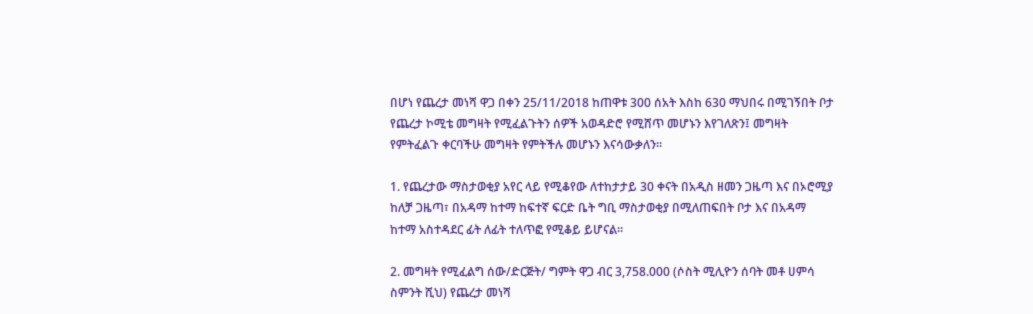በሆነ የጨረታ መነሻ ዋጋ በቀን 25/11/2018 ከጠዋቱ 300 ሰአት እስከ 630 ማህበሩ በሚገኝበት ቦታ የጨረታ ኮሚቴ መግዛት የሚፈልጉትን ሰዎች አወዳድሮ የሚሸጥ መሆኑን እየገለጽን፤ መግዛት የምትፈልጉ ቀርባችሁ መግዛት የምትችሉ መሆኑን እናሳውቃለን።

1. የጨረታው ማስታወቂያ አየር ላይ የሚቆየው ለተከታታይ 30 ቀናት በአዲስ ዘመን ጋዜጣ እና በኦሮሚያ ከለቻ ጋዜጣ፣ በአዳማ ከተማ ከፍተኛ ፍርድ ቤት ግቢ ማስታወቂያ በሚለጠፍበት ቦታ እና በአዳማ ከተማ አስተዳደር ፊት ለፊት ተለጥፎ የሚቆይ ይሆናል።

2. መግዛት የሚፈልግ ሰው/ድርጅት/ ግምት ዋጋ ብር 3,758.000 (ሶስት ሚሊዮን ሰባት መቶ ሀምሳ ስምንት ሺህ) የጨረታ መነሻ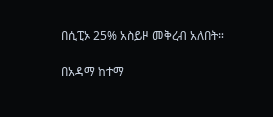በሲፒኦ 25% አስይዞ መቅረብ አለበት።

በአዳማ ከተማ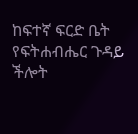ከፍተኛ ፍርድ ቤት የፍትሐብሔር ጉዳይ ችሎት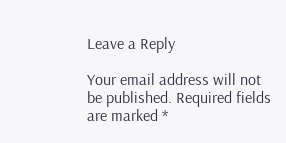Leave a Reply

Your email address will not be published. Required fields are marked *